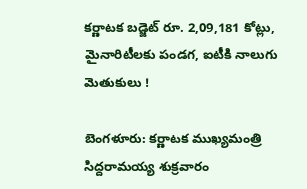కర్ణాటక బడ్జెట్ రూ. 2,09,181 కోట్లు, మైనారిటీలకు పండగ, ఐటీకి నాలుగు మెతుకులు !

బెంగళూరు: కర్ణాటక ముఖ్యమంత్రి సిద్దరామయ్య శుక్రవారం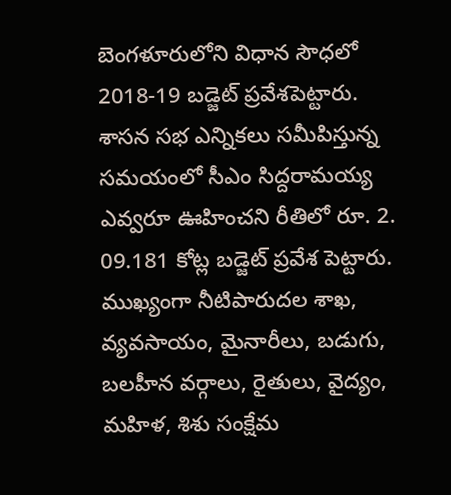బెంగళూరులోని విధాన సౌధలో 2018-19 బడ్జెట్ ప్రవేశపెట్టారు. శాసన సభ ఎన్నికలు సమీపిస్తున్న సమయంలో సీఎం సిద్దరామయ్య ఎవ్వరూ ఊహించని రీతిలో రూ. 2. 09.181 కోట్ల బడ్జెట్ ప్రవేశ పెట్టారు. ముఖ్యంగా నీటిపారుదల శాఖ, వ్యవసాయం, మైనారీలు, బడుగు, బలహీన వర్గాలు, రైతులు, వైద్యం, మహిళ, శిశు సంక్షేమ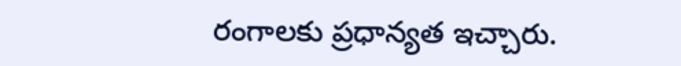రంగాలకు ప్రధాన్యత ఇచ్చారు.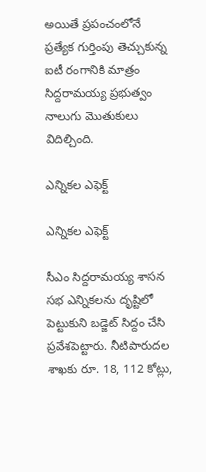అయితే ప్రపంచంలోనే ప్రత్యేక గుర్తింపు తెచ్చుకున్న ఐటీ రంగానికి మాత్రం సిద్దరామయ్య ప్రభుత్వం నాలుగు మొతుకులు విదిల్చింది.

ఎన్నికల ఎఫెక్ట్

ఎన్నికల ఎఫెక్ట్

సీఎం సిద్దరామయ్య శాసన సభ ఎన్నికలను దృష్టిలో పెట్టుకుని బడ్జెట్ సిద్దం చేసి ప్రవేశపెట్టారు. నీటిపారుదల శాఖకు రూ. 18, 112 కోట్లు,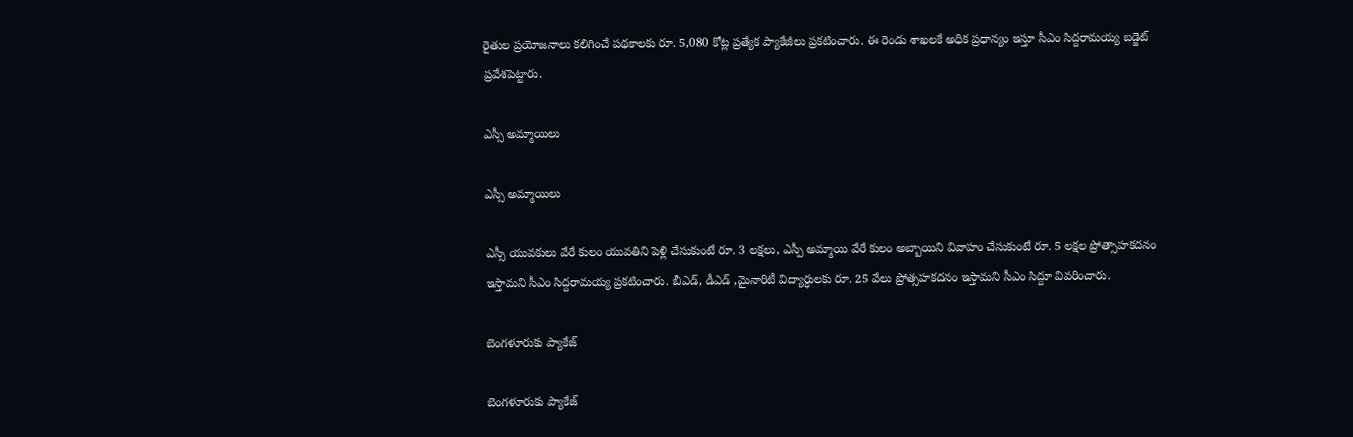రైతుల ప్రయోజనాలు కలిగించే పథకాలకు రూ. 5,080 కోట్ల ప్రత్యేక ప్యాకేజీలు ప్రకటించారు. ఈ రెండు శాఖలకే అధిక ప్రధాన్యం ఇస్తూ సీఎం సిద్దరామయ్య బడ్జెట్ ప్రవేశపెట్టారు.

ఎస్సీ అమ్మాయిలు

ఎస్సీ అమ్మాయిలు

ఎస్సీ యువకులు వేరే కులం యువతిని పెళ్లి చేసుకుంటే రూ. 3 లక్షలు, ఎస్పీ అమ్మాయి వేరే కులం అబ్బాయిని వివాహం చేసుకుంటే రూ. 5 లక్షల ప్రోత్సాహకదనం ఇస్తామని సీఎం సిద్దరామయ్య ప్రకటించారు. బీఎడ్, డీఎడ్ ,మైనారిటీ విద్యార్ధులకు రూ. 25 వేలు ప్రోత్సహకదనం ఇస్తామని సీఎం సిద్దూ వివరించారు.

బెంగళూరుకు ప్యాకేజ్

బెంగళూరుకు ప్యాకేజ్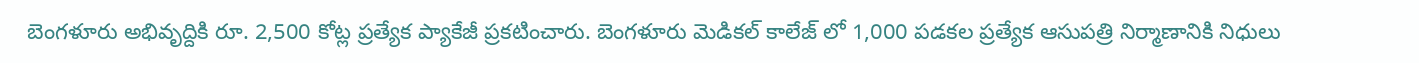బెంగళూరు అభివృద్దికి రూ. 2,500 కోట్ల ప్రత్యేక ప్యాకేజీ ప్రకటించారు. బెంగళూరు మెడికల్ కాలేజ్ లో 1,000 పడకల ప్రత్యేక ఆసుపత్రి నిర్మాణానికి నిధులు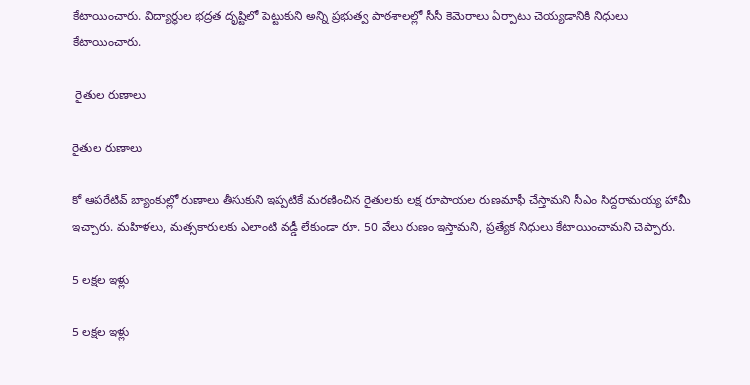కేటాయించారు. విద్యార్థుల భద్రత దృష్టిలో పెట్టుకుని అన్ని ప్రభుత్వ పాఠశాలల్లో సీసీ కెమెరాలు ఏర్పాటు చెయ్యడానికి నిధులు కేటాయించారు.

 రైతుల రుణాలు

రైతుల రుణాలు

కో ఆపరేటివ్ బ్యాంకుల్లో రుణాలు తీసుకుని ఇప్పటికే మరణించిన రైతులకు లక్ష రూపాయల రుణమాఫీ చేస్తామని సీఎం సిద్దరామయ్య హామీ ఇచ్చారు. మహిళలు, మత్సకారులకు ఎలాంటి వడ్డీ లేకుండా రూ. 50 వేలు రుణం ఇస్తామని, ప్రత్యేక నిధులు కేటాయించామని చెప్పారు.

5 లక్షల ఇళ్లు

5 లక్షల ఇళ్లు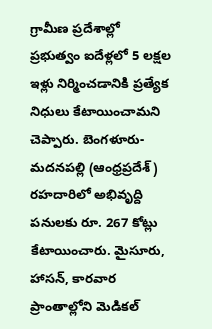గ్రామీణ ప్రదేశాల్లో ప్రభుత్వం ఐదేళ్లలో 5 లక్షల ఇళ్లు నిర్మించడానికి ప్రత్యేక నిధులు కేటాయించామని చెప్పారు. బెంగళూరు-మదనపల్లి (ఆంధ్రప్రదేశ్) రహదారిలో అభివృద్ది పనులకు రూ. 267 కోట్లు కేటాయించారు. మైసూరు, హాసన్, కారవార ప్రాంతాల్లోని మెడికల్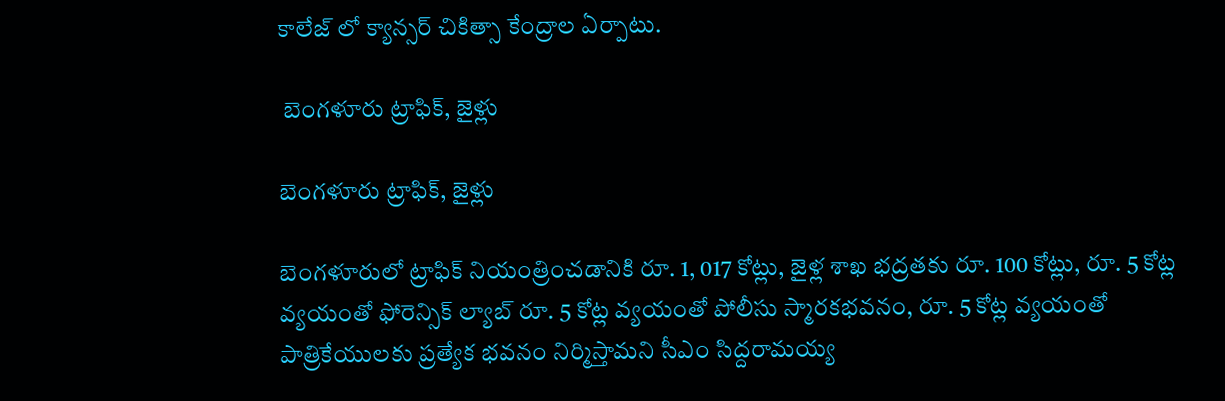కాలేజ్ లో క్యాన్సర్ చికిత్సా కేంద్రాల ఏర్పాటు.

 బెంగళూరు ట్రాఫిక్, జైళ్లు

బెంగళూరు ట్రాఫిక్, జైళ్లు

బెంగళూరులో ట్రాఫిక్ నియంత్రించడానికి రూ. 1, 017 కోట్లు, జైళ్ల శాఖ భద్రతకు రూ. 100 కోట్లు, రూ. 5 కోట్ల వ్యయంతో ఫోరెన్సిక్ ల్యాబ్ రూ. 5 కోట్ల వ్యయంతో పోలీసు స్మారకభవనం, రూ. 5 కోట్ల వ్యయంతో పాత్రికేయులకు ప్రత్యేక భవనం నిర్మిస్తామని సీఎం సిద్దరామయ్య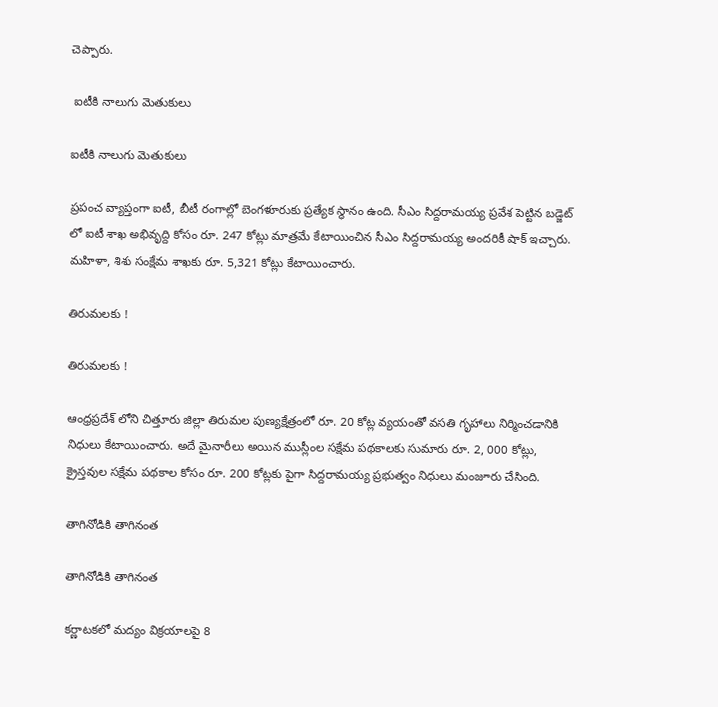చెప్పారు.

 ఐటీకి నాలుగు మెతుకులు

ఐటీకి నాలుగు మెతుకులు

ప్రపంచ వ్యాప్తంగా ఐటీ, బీటీ రంగాల్లో బెంగళూరుకు ప్రత్యేక స్థానం ఉంది. సీఎం సిద్దరామయ్య ప్రవేశ పెట్టిన బడ్జెట్ లో ఐటీ శాఖ అభివృద్ది కోసం రూ. 247 కోట్లు మాత్రమే కేటాయించిన సీఎం సిద్దరామయ్య అందరికీ షాక్ ఇచ్చారు. మహిళా, శిశు సంక్షేమ శాఖకు రూ. 5,321 కోట్లు కేటాయించారు.

తిరుమలకు !

తిరుమలకు !

ఆంధ్రప్రదేశ్ లోని చిత్తూరు జిల్లా తిరుమల పుణ్యక్షేత్రంలో రూ. 20 కోట్ల వ్యయంతో వసతి గృహాలు నిర్మించడానికి నిధులు కేటాయించారు. అదే మైనారీలు అయిన ముస్లీంల సక్షేమ పథకాలకు సుమారు రూ. 2, 000 కోట్లు, క్రైస్తవుల సక్షేమ పథకాల కోసం రూ. 200 కోట్లకు పైగా సిద్దరామయ్య ప్రభుత్వం నిధులు మంజూరు చేసింది.

తాగినోడికి తాగినంత

తాగినోడికి తాగినంత

కర్ణాటకలో మద్యం విక్రయాలపై 8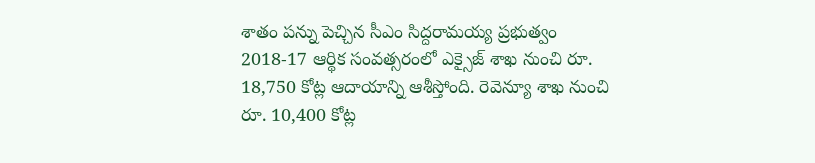శాతం పన్ను పెచ్చిన సీఎం సిద్దరామయ్య ప్రభుత్వం 2018-17 ఆర్థిక సంవత్సరంలో ఎక్సైజ్ శాఖ నుంచి రూ. 18,750 కోట్ల ఆదాయాన్ని ఆశీస్తోంది. రెవెన్యూ శాఖ నుంచి రూ. 10,400 కోట్ల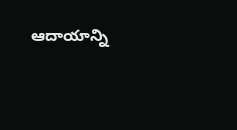ఆదాయాన్ని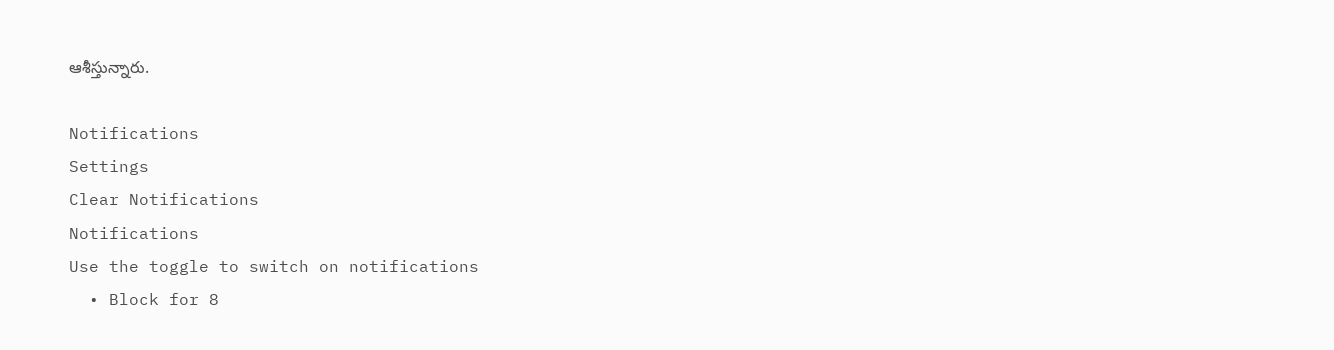ఆశీస్తున్నారు.

Notifications
Settings
Clear Notifications
Notifications
Use the toggle to switch on notifications
  • Block for 8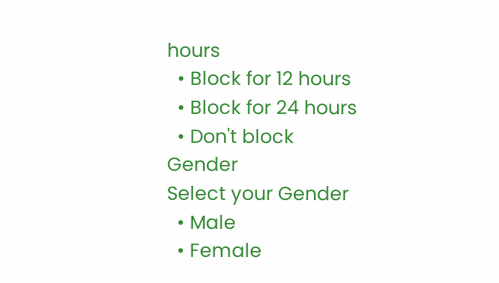hours
  • Block for 12 hours
  • Block for 24 hours
  • Don't block
Gender
Select your Gender
  • Male
  • Female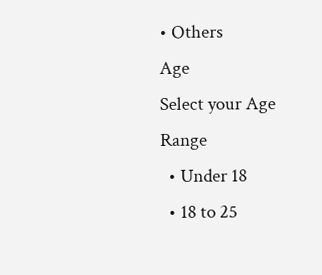• Others
Age
Select your Age Range
  • Under 18
  • 18 to 25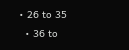• 26 to 35
  • 36 to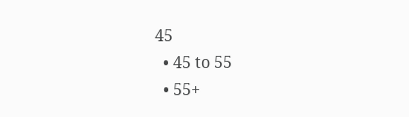45
  • 45 to 55
  • 55+